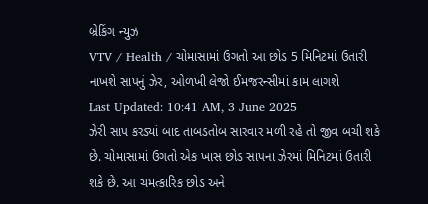બ્રેકિંગ ન્યુઝ
VTV / Health / ચોમાસામાં ઉગતો આ છોડ 5 મિનિટમાં ઉતારી નાખશે સાપનું ઝેર, ઓળખી લેજો ઈમજરન્સીમાં કામ લાગશે
Last Updated: 10:41 AM, 3 June 2025
ઝેરી સાપ કરડ્યાં બાદ તાબડતોબ સારવાર મળી રહે તો જીવ બચી શકે છે. ચોમાસામાં ઉગતો એક ખાસ છોડ સાપના ઝેરમાં મિનિટમાં ઉતારી શકે છે. આ ચમત્કારિક છોડ અને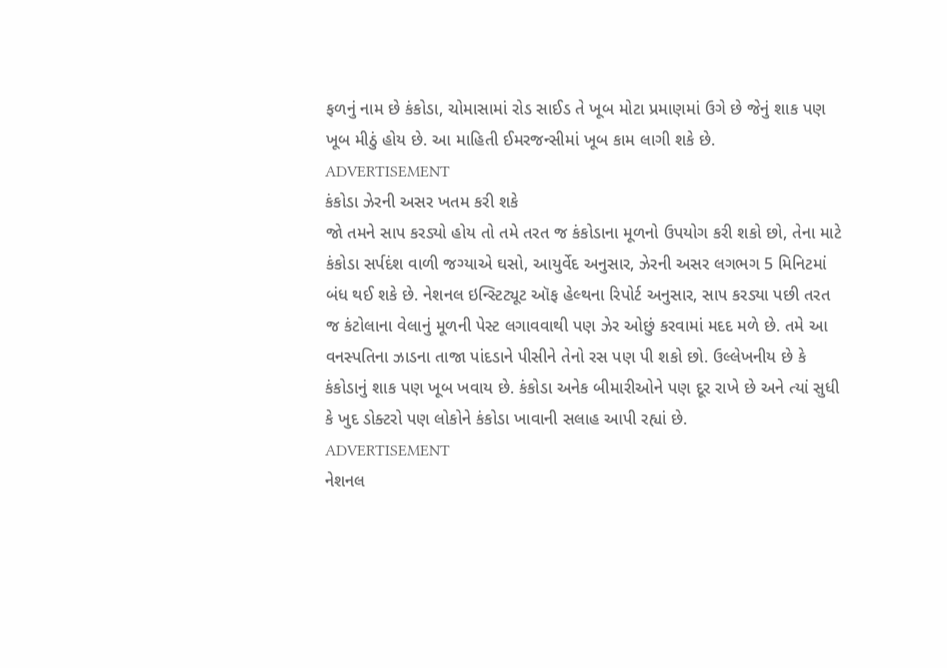ફળનું નામ છે કંકોડા, ચોમાસામાં રોડ સાઈડ તે ખૂબ મોટા પ્રમાણમાં ઉગે છે જેનું શાક પણ ખૂબ મીઠું હોય છે. આ માહિતી ઈમરજન્સીમાં ખૂબ કામ લાગી શકે છે.
ADVERTISEMENT
કંકોડા ઝેરની અસર ખતમ કરી શકે
જો તમને સાપ કરડ્યો હોય તો તમે તરત જ કંકોડાના મૂળનો ઉપયોગ કરી શકો છો, તેના માટે કંકોડા સર્પદંશ વાળી જગ્યાએ ઘસો, આયુર્વેદ અનુસાર, ઝેરની અસર લગભગ 5 મિનિટમાં બંધ થઈ શકે છે. નેશનલ ઇન્સ્ટિટ્યૂટ ઑફ હેલ્થના રિપોર્ટ અનુસાર, સાપ કરડ્યા પછી તરત જ કંટોલાના વેલાનું મૂળની પેસ્ટ લગાવવાથી પણ ઝેર ઓછું કરવામાં મદદ મળે છે. તમે આ વનસ્પતિના ઝાડના તાજા પાંદડાને પીસીને તેનો રસ પણ પી શકો છો. ઉલ્લેખનીય છે કે કંકોડાનું શાક પણ ખૂબ ખવાય છે. કંકોડા અનેક બીમારીઓને પણ દૂર રાખે છે અને ત્યાં સુધી કે ખુદ ડોક્ટરો પણ લોકોને કંકોડા ખાવાની સલાહ આપી રહ્યાં છે.
ADVERTISEMENT
નેશનલ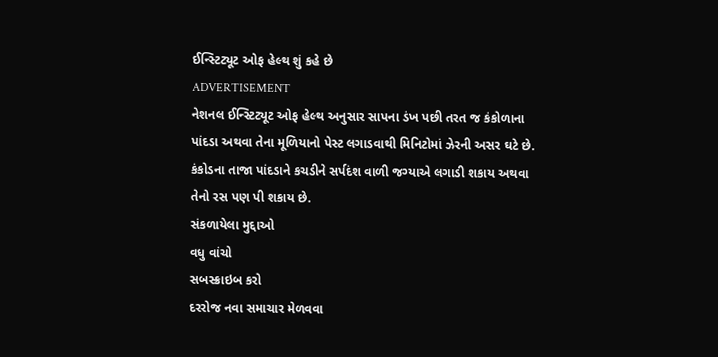ઈન્સ્ટિટ્યૂટ ઓફ હેલ્થ શું કહે છે
ADVERTISEMENT
નેશનલ ઈન્સ્ટિટ્યૂટ ઓફ હેલ્થ અનુસાર સાપના ડંખ પછી તરત જ કંકોળાના પાંદડા અથવા તેના મૂળિયાનો પેસ્ટ લગાડવાથી મિનિટોમાં ઝેરની અસર ઘટે છે. કંકોડના તાજા પાંદડાને કચડીને સર્પદંશ વાળી જગ્યાએ લગાડી શકાય અથવા તેનો રસ પણ પી શકાય છે.
સંકળાયેલા મુદ્દાઓ
વધુ વાંચો
સબસ્ક્રાઇબ કરો
દરરોજ નવા સમાચાર મેળવવા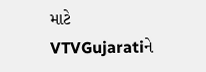માટે VTVGujaratiને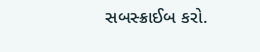સબસ્ક્રાઈબ કરો.